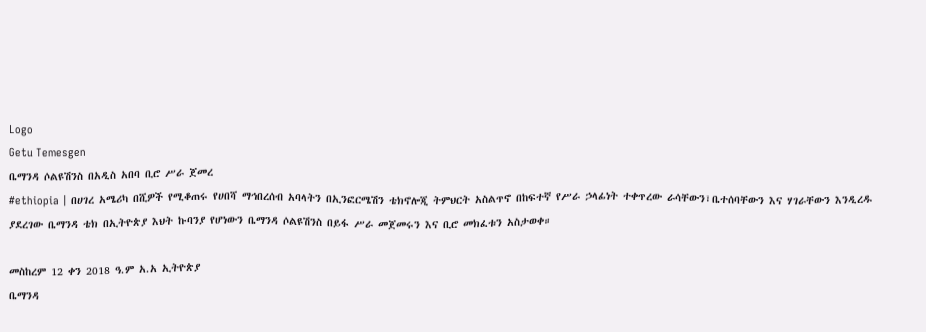Logo
Getu Temesgen
ቤማንዳ ሶልዩሽንስ በአዲስ አበባ ቢሮ ሥራ ጀመረ
#ethiopia | በሀገረ አሜሪካ በሺዎች የሚቆጠሩ የሀበሻ ማኅበረሰብ አባላትን በኢንፎርሜሽን ቴክኖሎጂ ትምህርት አስልጥኖ በከፍተኛ የሥራ ኃላፊነት ተቀጥረው ራሳቸውን፣ቤተሰባቸውን እና ሃገራቸውን እንዲረዱ ያደረገው ቤማንዳ ቴክ በኢትዮጵያ እህት ኩባንያ የሆነውን ቤማንዳ ሶልዩሽንስ በይፋ ሥራ መጀመሩን እና ቢሮ መክፈቱን አስታወቀ።

መስከረም 12 ቀን 2018 ዓ.ም አ.አ ኢትዮጵያ
ቤማንዳ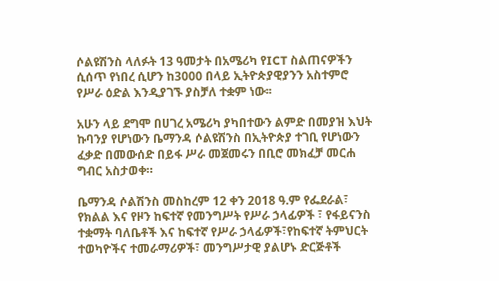ሶልዩሽንስ ላለፉት 13 ዓመታት በአሜሪካ የICT ስልጠናዎችን ሲሰጥ የነበረ ሲሆን ከ3000 በላይ ኢትዮጵያዊያንን አስተምሮ የሥራ ዕድል እንዲያገኙ ያስቻለ ተቋም ነው፡፡

አሁን ላይ ደግሞ በሀገረ አሜሪካ ያካበተውን ልምድ በመያዝ እህት ኩባንያ የሆነውን ቤማንዳ ሶልዩሽንስ በኢትዮጵያ ተገቢ የሆነውን ፈቃድ በመውሰድ በይፋ ሥራ መጀመሩን በቢሮ መክፈቻ መርሐ ግብር አስታወቀ።

ቤማንዳ ሶልሽንስ መስከረም 12 ቀን 2018 ዓ.ም የፌደራል፣ የክልል እና የዞን ከፍተኛ የመንግሥት የሥራ ኃላፊዎች ፣ የፋይናንስ ተቋማት ባለቤቶች እና ከፍተኛ የሥራ ኃላፊዎች፣የከፍተኛ ትምህርት ተወካዮችና ተመራማሪዎች፣ መንግሥታዊ ያልሆኑ ድርጅቶች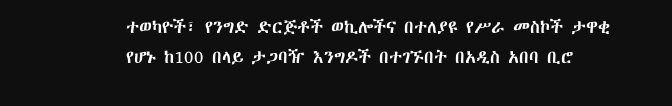ተወካዮች፣ የንግድ ድርጅቶች ወኪሎችና በተለያዩ የሥራ መስኮች ታዋቂ የሆኑ ከ100 በላይ ታጋባዥ እንግዶች በተገኙበት በአዲስ አበባ ቢሮ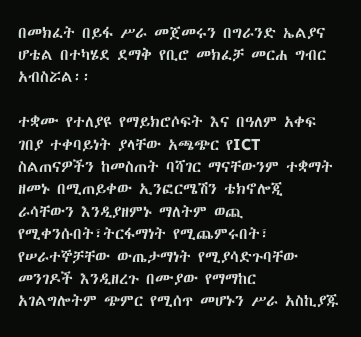በመክፈት በይፋ ሥራ መጀመሩን በግራንድ ኤልያና ሆቴል በተካሄደ ደማቅ የቢሮ መክፈቻ መርሐ ግብር አብስሯል፡፡

ተቋሙ የተለያዩ የማይክሮሶፍት እና በዓለም አቀፍ ገበያ ተቀባይነት ያላቸው አጫጭር የICT ስልጠናዎችን ከመስጠት ባሻገር ማናቸውንም ተቋማት ዘመኑ በሚጠይቀው ኢንፎርሜሽን ቴክኖሎጂ ራሳቸውን እንዲያዘምኑ ማለትም ወጪ የሚቀንሱበት፣ትርፋማነት የሚጨምሩበት፣ የሠራተኞቻቸው ውጤታማነት የሚያሳድጉባቸው መንገዶች እንዲዘረጉ በሙያው የማማከር አገልግሎትም ጭምር የሚሰጥ መሆኑን ሥራ አስኪያጁ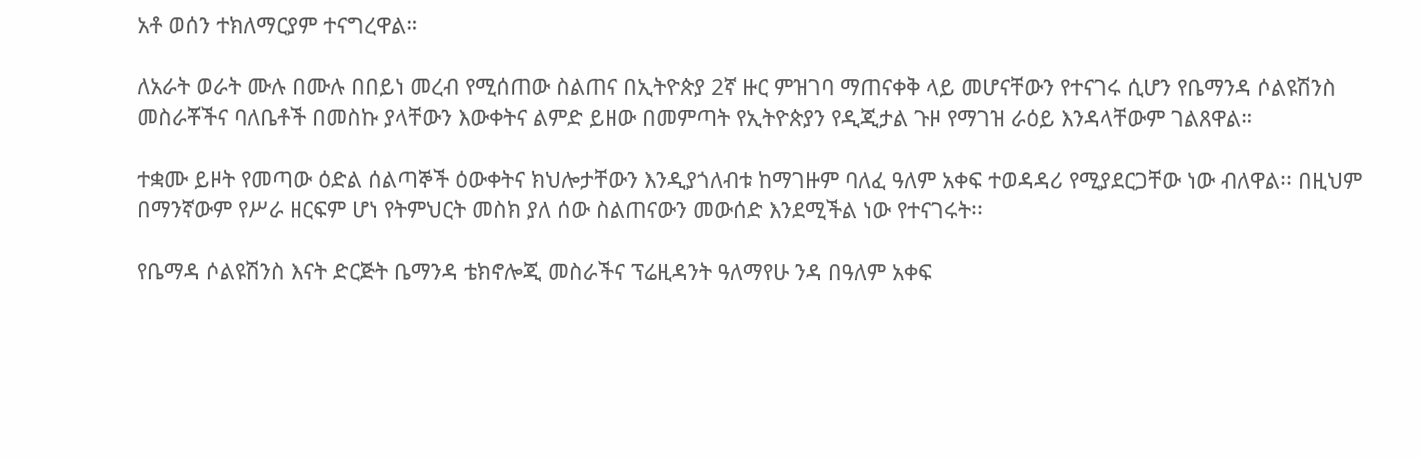አቶ ወሰን ተክለማርያም ተናግረዋል።

ለአራት ወራት ሙሉ በሙሉ በበይነ መረብ የሚሰጠው ስልጠና በኢትዮጵያ 2ኛ ዙር ምዝገባ ማጠናቀቅ ላይ መሆናቸውን የተናገሩ ሲሆን የቤማንዳ ሶልዩሽንስ መስራቾችና ባለቤቶች በመስኩ ያላቸውን እውቀትና ልምድ ይዘው በመምጣት የኢትዮጵያን የዲጂታል ጉዞ የማገዝ ራዕይ እንዳላቸውም ገልጸዋል።

ተቋሙ ይዞት የመጣው ዕድል ሰልጣኞች ዕውቀትና ክህሎታቸውን እንዲያጎለብቱ ከማገዙም ባለፈ ዓለም አቀፍ ተወዳዳሪ የሚያደርጋቸው ነው ብለዋል፡፡ በዚህም በማንኛውም የሥራ ዘርፍም ሆነ የትምህርት መስክ ያለ ሰው ስልጠናውን መውሰድ እንደሚችል ነው የተናገሩት፡፡

የቤማዳ ሶልዩሽንስ እናት ድርጅት ቤማንዳ ቴክኖሎጂ መስራችና ፕሬዚዳንት ዓለማየሁ ንዳ በዓለም አቀፍ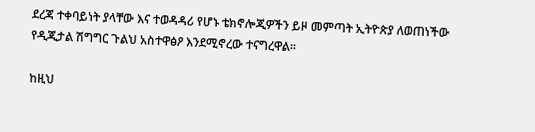ደረጃ ተቀባይነት ያላቸው እና ተወዳዳሪ የሆኑ ቴክኖሎጂዎችን ይዞ መምጣት ኢትዮጵያ ለወጠነችው የዲጂታል ሽግግር ጉልህ አስተዋፅዖ እንደሚኖረው ተናግረዋል፡፡

ከዚህ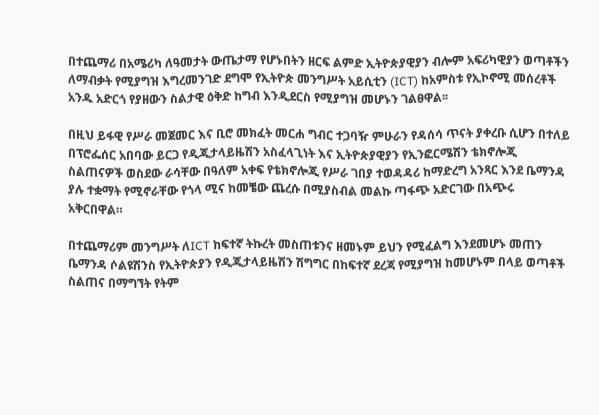በተጨማሪ በአሜሪካ ለዓመታት ውጤታማ የሆኑበትን ዘርፍ ልምድ ኢትዮጵያዊያን ብሎም አፍሪካዊያን ወጣቶችን ለማብቃት የሚያግዝ እግረመንገድ ደግሞ የኢትዮጵ መንግሥት አይሲቲን (ICT) ከአምስቱ የኢኮኖሚ መሰረቶች አንዱ አድርጎ የያዘውን ስልታዊ ዕቅድ ከግብ እንዲደርስ የሚያግዝ መሆኑን ገልፀዋል፡፡

በዚህ ይፋዊ የሥራ መጀመር እና ቢሮ መክፈት መርሐ ግብር ተጋባዥ ምሁራን የዳሰሳ ጥናት ያቀረቡ ሲሆን በተለይ በፕሮፌሰር አበባው ይርጋ የዲጂታላይዜሽን አስፈላጊነት እና ኢትዮጵያዊያን የኢንፎርሜሽን ቴክኖሎጂ ስልጠናዎች ወስደው ራሳቸው በዓለም አቀፍ የቴክኖሎጂ የሥራ ገበያ ተወዳዳሪ ከማድረግ አንጻር እንደ ቤማንዳ ያሉ ተቋማት የሚኖራቸው የጎላ ሚና ከመቼው ጨረሱ በሚያስብል መልኩ ጣፋጭ አድርገው በአጭሩ አቅርበዋል።

በተጨማሪም መንግሥት ለICT ከፍተኛ ትኩረት መስጠቱንና ዘመኑም ይህን የሚፈልግ እንደመሆኑ መጠን ቤማንዳ ሶልዩሽንስ የኢትዮጵያን የዲጂታላይዜሽን ሽግግር በከፍተኛ ደረጃ የሚያግዝ ከመሆኑም በላይ ወጣቶች ስልጠና በማግኘት የትም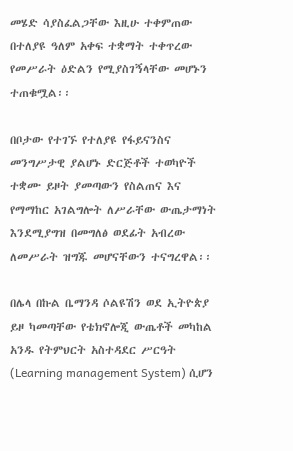መሄድ ሳያስፈልጋቸው እዚሁ ተቀምጠው በተለያዩ ዓለም አቀፍ ተቋማት ተቀጥረው የመሥራት ዕድልን የሚያስገኝላቸው መሆኑን ተጠቁሟል፡፡

በቦታው የተገኙ የተለያዩ የፋይናንስና መንግሥታዊ ያልሆኑ ድርጅቶች ተወካዮች ተቋሙ ይዞት ያመጣውን የስልጠና እና የማማከር አገልግሎት ለሥራቸው ውጤታማነት እንደሚያግዝ በመግለፅ ወደፊት አብረው ለመሥራት ዝግጁ መሆናቸውን ተናግረዋል፡፡

በሌላ በኩል ቤማንዳ ሶልዩሽን ወደ ኢትዮጵያ ይዞ ካመጣቸው የቴክኖሎጂ ውጤቶች መካከል አንዱ የትምህርት አስተዳደር ሥርዓት (Learning management System) ሲሆን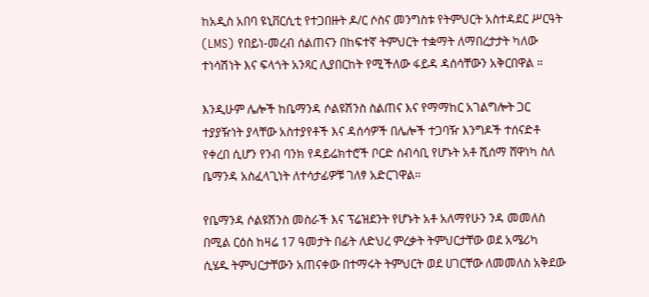ከአዲስ አበባ ዩኒቨርሲቲ የተጋበዙት ዶ/ር ሶስና መንግስቱ የትምህርት አስተዳደር ሥርዓት (LMS) የበይነ-መረብ ሰልጠናን በከፍተኛ ትምህርት ተቋማት ለማበረታታት ካለው ተነሳሽነት እና ፍላጎት አንጻር ሊያበርከት የሚችለው ፋይዳ ዳሰሳቸውን አቅርበዋል ።

እንዲሁም ሌሎች ከቤማንዳ ሶልዩሽንስ ስልጠና እና የማማከር አገልግሎት ጋር ተያያዥነት ያላቸው አስተያየቶች እና ዳሰሳዎች በሌሎች ተጋባዥ እንግዶች ተሰናድቶ የቀረበ ሲሆን የንብ ባንክ የዳይሬክተሮች ቦርድ ሰብሳቢ የሆኑት አቶ ሺሰማ ሸዋነካ ስለ ቤማንዳ አስፈላጊነት ለተሳታፊዎቹ ገለፃ አድርገዋል።

የቤማንዳ ሶልዩሽንስ መስራች እና ፕሬዝደንት የሆኑት አቶ አለማየሁን ንዳ መመለስ በሚል ርዕስ ከዛሬ 17 ዓመታት በፊት ለድህረ ምረቃት ትምህርታቸው ወደ አሜሪካ ሲሄዱ ትምህርታቸውን አጠናቀው በተማሩት ትምህርት ወደ ሀገርቸው ለመመለስ አቅደው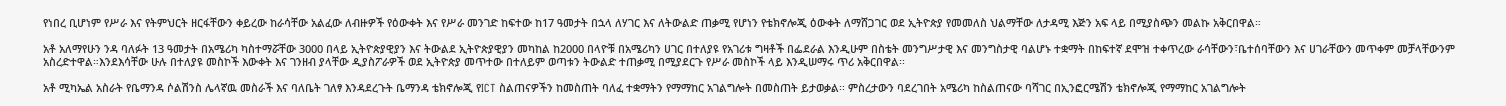የነበረ ቢሆነም የሥራ እና የትምህርት ዘርፋቸውን ቀይረው ከራሳቸው አልፈው ለብዙዎች የዕውቀት እና የሥራ መንገድ ከፍተው ከ17 ዓመታት በኋላ ለሃገር እና ለትውልድ ጠቃሚ የሆነን የቴክኖሎጂ ዕውቀት ለማሸጋገር ወደ ኢትዮጵያ የመመለስ ህልማቸው ለታዳሚ እጅን አፍ ላይ በሚያስጭን መልኩ አቅርበዋል።

አቶ አለማየሁን ንዳ ባለፉት 13 ዓመታት በአሜሪካ ካስተማሯቸው 3000 በላይ ኢትዮጵያዊያን እና ትውልደ ኢትዮጵያዊያን መካከል ከ2000 በላዮቹ በአሜሪካን ሀገር በተለያዩ የአገሪቱ ግዛቶች በፌደራል እንዲሁም በስቴት መንግሥታዊ እና መንግስታዊ ባልሆኑ ተቋማት በከፍተኛ ደሞዝ ተቀጥረው ራሳቸውን፣ቤተሰባቸውን እና ሀገራቸውን መጥቀም መቻላቸውንም አስረድተዋል።እንደእሳቸው ሁሉ በተለያዩ መስኮች እውቀት እና ገንዘብ ያላቸው ዲያስፖራዎች ወደ ኢትዮጵያ መጥተው በተለይም ወጣቱን ትውልድ ተጠቃሚ በሚያደርጉ የሥራ መስኮች ላይ እንዲሠማሩ ጥሪ አቅርበዋል፡፡

አቶ ሚካኤል አስራት የቤማንዳ ሶልሽንስ ሌላኛዉ መስራች እና ባለቤት ገለፃ እንዳደረጉት ቤማንዳ ቴክኖሎጂ የICT ስልጠናዎችን ከመስጠት ባለፈ ተቋማትን የማማከር አገልግሎት በመስጠት ይታወቃል፡፡ ምስረታውን ባደረገበት አሜሪካ ከስልጠናው ባሻገር በኢንፎርሜሽን ቴክኖሎጂ የማማከር አገልግሎት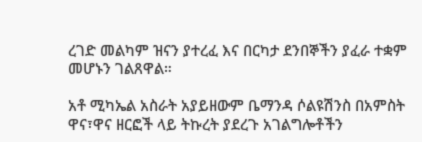ረገድ መልካም ዝናን ያተረፈ እና በርካታ ደንበኞችን ያፈራ ተቋም መሆኑን ገልጸዋል።

አቶ ሚካኤል አስራት አያይዘውም ቤማንዳ ሶልዩሽንስ በአምስት ዋና፣ዋና ዘርፎች ላይ ትኩረት ያደረጉ አገልግሎቶችን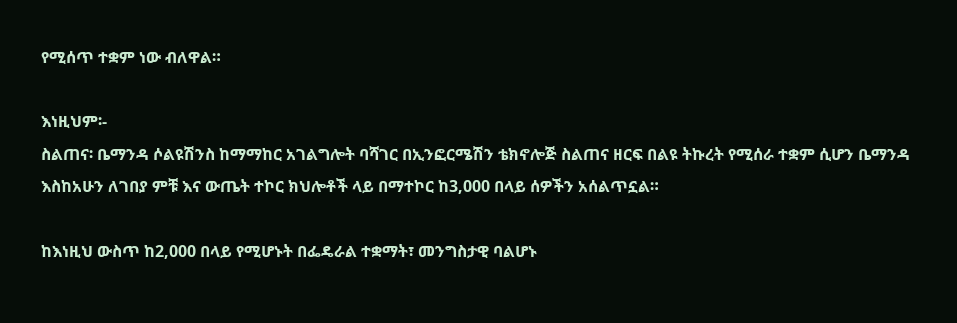የሚሰጥ ተቋም ነው ብለዋል።

እነዚህም፡-
ስልጠና፡ ቤማንዳ ሶልዩሽንስ ከማማከር አገልግሎት ባሻገር በኢንፎርሜሽን ቴክኖሎጅ ስልጠና ዘርፍ በልዩ ትኩረት የሚሰራ ተቋም ሲሆን ቤማንዳ እስከአሁን ለገበያ ምቹ እና ውጤት ተኮር ክህሎቶች ላይ በማተኮር ከ3,000 በላይ ሰዎችን አሰልጥኗል።

ከእነዚህ ውስጥ ከ2,000 በላይ የሚሆኑት በፌዴራል ተቋማት፣ መንግስታዊ ባልሆኑ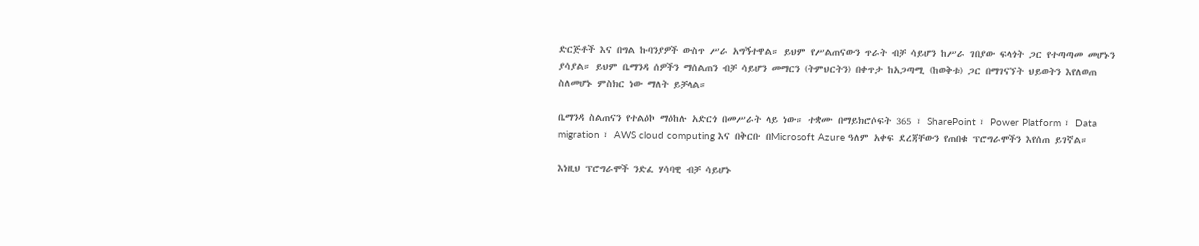ድርጅቶች እና በግል ኩባንያዎች ውስጥ ሥራ አግኝተዋል። ይህም የሥልጠናውን ጥራት ብቻ ሳይሆን ከሥራ ገበያው ፍላጎት ጋር የተጣጣመ መሆኑን ያሳያል። ይህም ቤማንዳ ሰዎችን ማሰልጠን ብቻ ሳይሆን መማርን (ትምህርትን) በቀጥታ ከአጋጣሚ (ከወቅቱ) ጋር በማገናኘት ህይወትን እየለወጠ ስለመሆኑ ምስክር ነው ማለት ይቻላል።

ቤማንዳ ስልጠናን የተልዕኮ ማዕከሉ አድርጎ በመሥራት ላይ ነው። ተቋሙ በማይክሮሶፍት 365 ፣ SharePoint ፣ Power Platform ፣ Data migration ፣ AWS cloud computing እና በቅርቡ በMicrosoft Azure ዓለም አቀፍ ደረጃቸውን የጠበቁ ፕሮግራሞችን እየሰጠ ይገኛል።

እነዚህ ፕሮግራሞች ንድፈ ሃሳባዊ ብቻ ሳይሆኑ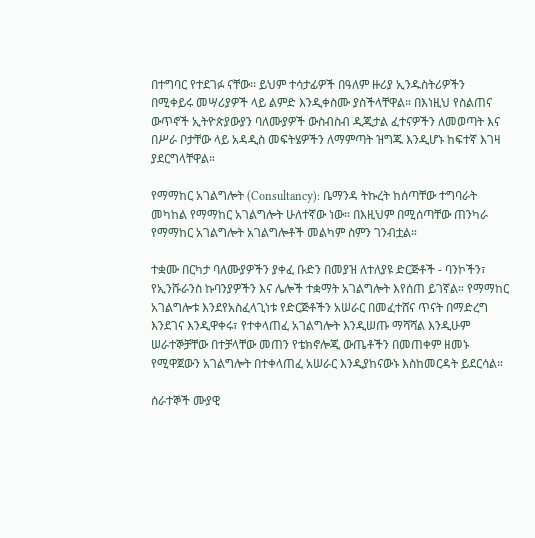በተግባር የተደገፉ ናቸው፡፡ ይህም ተሳታፊዎች በዓለም ዙሪያ ኢንዱስትሪዎችን በሚቀይሩ መሣሪያዎች ላይ ልምድ እንዲቀስሙ ያስችላቸዋል። በእነዚህ የስልጠና ውጥኖች ኢትዮጵያውያን ባለሙያዎች ውስብስብ ዲጂታል ፈተናዎችን ለመወጣት እና በሥራ ቦታቸው ላይ አዳዲስ መፍትሄዎችን ለማምጣት ዝግጁ እንዲሆኑ ከፍተኛ እገዛ ያደርግላቸዋል።

የማማከር አገልግሎት (Consultancy): ቤማንዳ ትኩረት ከሰጣቸው ተግባራት መካከል የማማከር አገልግሎት ሁለተኛው ነው፡፡ በእዚህም በሚሰጣቸው ጠንካራ የማማከር አገልግሎት አገልግሎቶች መልካም ስምን ገንብቷል።

ተቋሙ በርካታ ባለሙያዎችን ያቀፈ ቡድን በመያዝ ለተለያዩ ድርጅቶች - ባንኮችን፣ የኢንሹራንስ ኩባንያዎችን እና ሌሎች ተቋማት አገልግሎት እየሰጠ ይገኛል። የማማከር አገልግሎቱ እንደየአስፈላጊነቱ የድርጅቶችን አሠራር በመፈተሸና ጥናት በማድረግ እንደገና እንዲዋቀሩ፣ የተቀላጠፈ አገልግሎት እንዲሠጡ ማሻሻል እንዲሁም ሠራተኞቻቸው በተቻላቸው መጠን የቴክኖሎጂ ውጤቶችን በመጠቀም ዘመኑ የሚዋጀውን አገልግሎት በተቀላጠፈ አሠራር እንዲያከናውኑ እስከመርዳት ይደርሳል።

ሰራተኞች ሙያዊ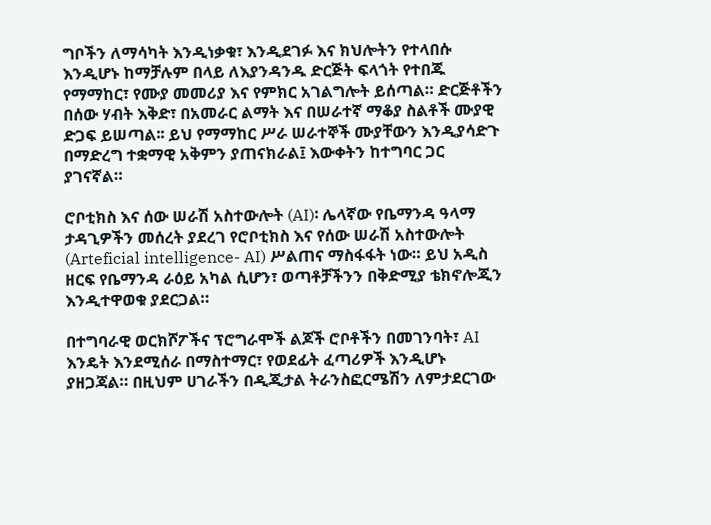ግቦችን ለማሳካት እንዲነቃቁ፣ እንዲደገፉ እና ክህሎትን የተላበሱ እንዲሆኑ ከማቻሉም በላይ ለእያንዳንዱ ድርጅት ፍላጎት የተበጁ የማማከር፣ የሙያ መመሪያ እና የምክር አገልግሎት ይሰጣል። ድርጅቶችን በሰው ሃብት እቅድ፣ በአመራር ልማት እና በሠራተኛ ማቆያ ስልቶች ሙያዊ ድጋፍ ይሠጣል፡፡ ይህ የማማከር ሥራ ሠራተኞች ሙያቸውን እንዲያሳድጉ በማድረግ ተቋማዊ አቅምን ያጠናክራል፤ እውቀትን ከተግባር ጋር ያገናኛል።

ሮቦቲክስ እና ሰው ሠራሽ አስተውሎት (AI)፡ ሌላኛው የቤማንዳ ዓላማ ታዳጊዎችን መሰረት ያደረገ የሮቦቲክስ እና የሰው ሠራሽ አስተውሎት (Arteficial intelligence- AI) ሥልጠና ማስፋፋት ነው። ይህ አዲስ ዘርፍ የቤማንዳ ራዕይ አካል ሲሆን፣ ወጣቶቻችንን በቅድሚያ ቴክኖሎጂን እንዲተዋወቁ ያደርጋል።

በተግባራዊ ወርክሾፖችና ፕሮግራሞች ልጆች ሮቦቶችን በመገንባት፣ AI እንዴት እንደሚሰራ በማስተማር፣ የወደፊት ፈጣሪዎች እንዲሆኑ ያዘጋጃል። በዚህም ሀገራችን በዲጂታል ትራንስፎርሜሽን ለምታደርገው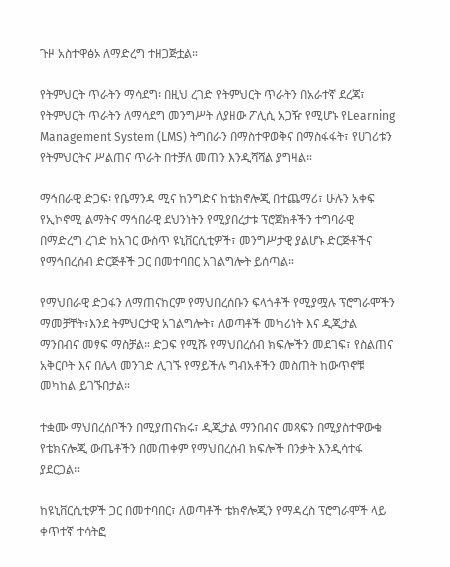ጉዞ አስተዋፅኦ ለማድረግ ተዘጋጅቷል።

የትምህርት ጥራትን ማሳደግ፡ በዚህ ረገድ የትምህርት ጥራትን በአራተኛ ደረጃ፣ የትምህርት ጥራትን ለማሳደግ መንግሥት ለያዘው ፖሊሲ አጋዥ የሚሆኑ የLearning Management System (LMS) ትግበራን በማስተዋወቅና በማስፋፋት፣ የሀገሪቱን የትምህርትና ሥልጠና ጥራት በተቻለ መጠን እንዲሻሻል ያግዛል።

ማኅበራዊ ድጋፍ፡ የቤማንዳ ሚና ከንግድና ከቴክኖሎጂ በተጨማሪ፣ ሁሉን አቀፍ የኢኮኖሚ ልማትና ማኅበራዊ ደህንነትን የሚያበረታቱ ፕሮጀክቶችን ተግባራዊ በማድረግ ረገድ ከአገር ውስጥ ዩኒቨርሲቲዎች፣ መንግሥታዊ ያልሆኑ ድርጅቶችና የማኅበረሰብ ድርጅቶች ጋር በመተባበር አገልግሎት ይሰጣል።

የማህበራዊ ድጋፋን ለማጠናከርም የማህበረሰቡን ፍላጎቶች የሚያሟሉ ፕሮግራሞችን ማመቻቸት፣እንደ ትምህርታዊ አገልግሎት፣ ለወጣቶች መካሪነት እና ዲጂታል ማንበብና መፃፍ ማስቻል። ድጋፍ የሚሹ የማህበረሰብ ክፍሎችን መደገፍ፣ የስልጠና አቅርቦት እና በሌላ መንገድ ሊገኙ የማይችሉ ግብአቶችን መስጠት ከውጥኖቹ መካከል ይገኙበታል።

ተቋሙ ማህበረሰቦችን በሚያጠናክሩ፣ ዲጂታል ማንበብና መጻፍን በሚያስተዋውቁ የቴክናሎጂ ውጤቶችን በመጠቀም የማህበረሰብ ክፍሎች በንቃት እንዲሳተፋ ያደርጋል።

ከዩኒቨርሲቲዎች ጋር በመተባበር፣ ለወጣቶች ቴክኖሎጂን የማዳረስ ፕሮግራሞች ላይ ቀጥተኛ ተሳትፎ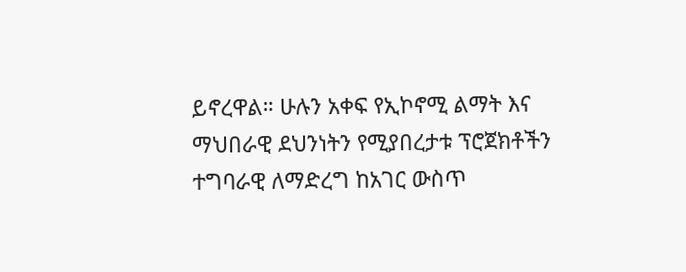ይኖረዋል። ሁሉን አቀፍ የኢኮኖሚ ልማት እና ማህበራዊ ደህንነትን የሚያበረታቱ ፕሮጀክቶችን ተግባራዊ ለማድረግ ከአገር ውስጥ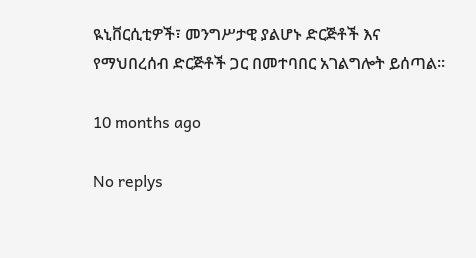ዪኒቨርሲቲዎች፣ መንግሥታዊ ያልሆኑ ድርጅቶች እና የማህበረሰብ ድርጅቶች ጋር በመተባበር አገልግሎት ይሰጣል።

10 months ago

No replys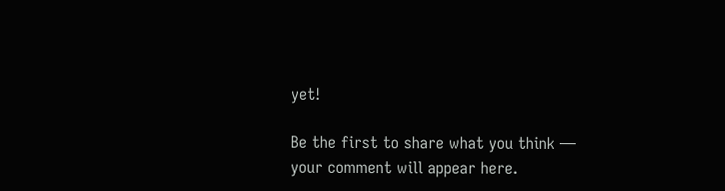yet!

Be the first to share what you think — your comment will appear here.